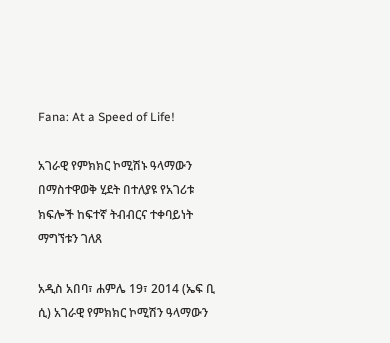Fana: At a Speed of Life!

አገራዊ የምክክር ኮሚሽኑ ዓላማውን በማስተዋወቅ ሂደት በተለያዩ የአገሪቱ ክፍሎች ከፍተኛ ትብብርና ተቀባይነት ማግኘቱን ገለጸ

አዲስ አበባ፣ ሐምሌ 19፣ 2014 (ኤፍ ቢ ሲ) አገራዊ የምክክር ኮሚሽን ዓላማውን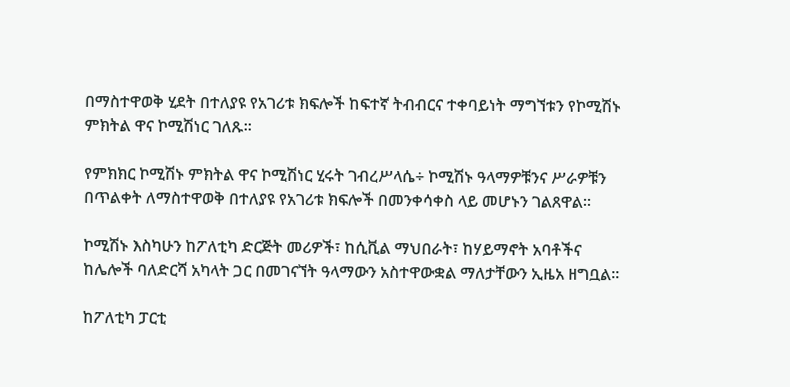በማስተዋወቅ ሂደት በተለያዩ የአገሪቱ ክፍሎች ከፍተኛ ትብብርና ተቀባይነት ማግኘቱን የኮሚሽኑ ምክትል ዋና ኮሚሽነር ገለጹ።

የምክክር ኮሚሽኑ ምክትል ዋና ኮሚሽነር ሂሩት ገብረሥላሴ÷ ኮሚሽኑ ዓላማዎቹንና ሥራዎቹን በጥልቀት ለማስተዋወቅ በተለያዩ የአገሪቱ ክፍሎች በመንቀሳቀስ ላይ መሆኑን ገልጸዋል።

ኮሚሽኑ እስካሁን ከፖለቲካ ድርጅት መሪዎች፣ ከሲቪል ማህበራት፣ ከሃይማኖት አባቶችና ከሌሎች ባለድርሻ አካላት ጋር በመገናኘት ዓላማውን አስተዋውቋል ማለታቸውን ኢዜአ ዘግቧል፡፡

ከፖለቲካ ፓርቲ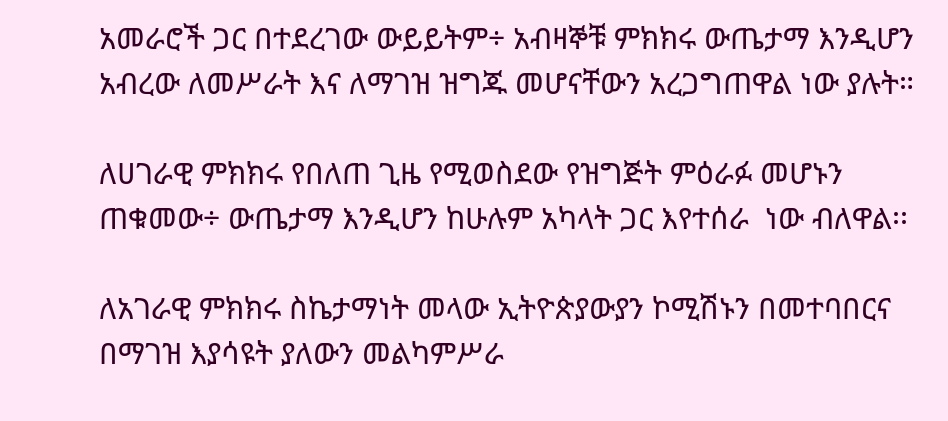አመራሮች ጋር በተደረገው ውይይትም÷ አብዛኞቹ ምክክሩ ውጤታማ እንዲሆን አብረው ለመሥራት እና ለማገዝ ዝግጁ መሆናቸውን አረጋግጠዋል ነው ያሉት።

ለሀገራዊ ምክክሩ የበለጠ ጊዜ የሚወስደው የዝግጅት ምዕራፉ መሆኑን ጠቁመው÷ ውጤታማ እንዲሆን ከሁሉም አካላት ጋር እየተሰራ  ነው ብለዋል፡፡

ለአገራዊ ምክክሩ ስኬታማነት መላው ኢትዮጵያውያን ኮሚሽኑን በመተባበርና በማገዝ እያሳዩት ያለውን መልካምሥራ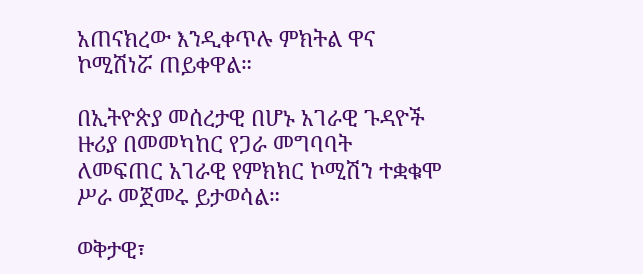አጠናክረው እንዲቀጥሉ ምክትል ዋና ኮሚሽነሯ ጠይቀዋል።

በኢትዮጵያ መሰረታዊ በሆኑ አገራዊ ጉዳዮች ዙሪያ በመመካከር የጋራ መግባባት ለመፍጠር አገራዊ የምክክር ኮሚሽን ተቋቁሞ ሥራ መጀመሩ ይታወሳል።

ወቅታዊ፣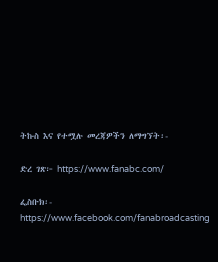ትኩስ እና የተሟሉ መረጃዎችን ለማግኘት፡-

ድረ ገጽ፦ https://www.fanabc.com/

ፌስቡክ፡- https://www.facebook.com/fanabroadcasting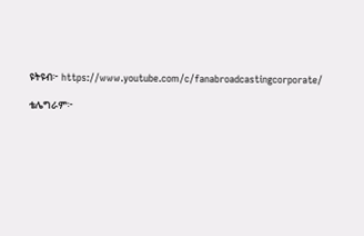ዩትዩብ፦ https://www.youtube.com/c/fanabroadcastingcorporate/

ቴሌግራም፦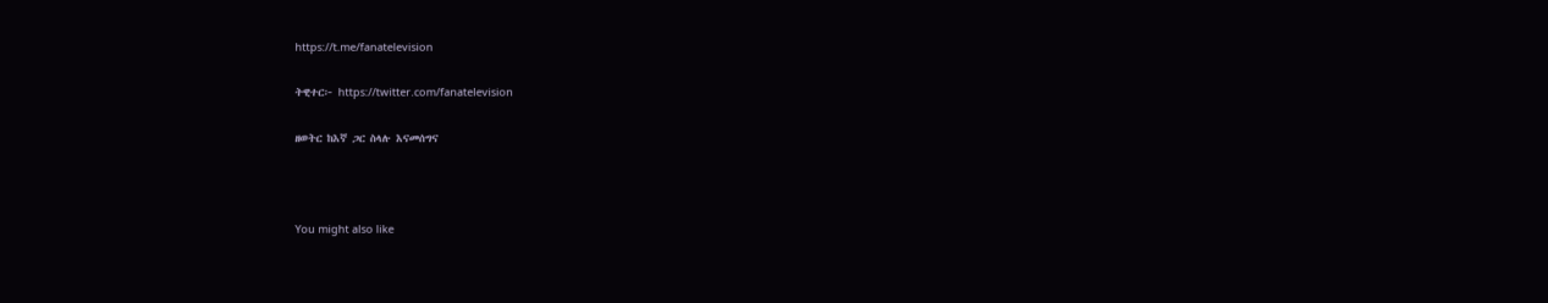https://t.me/fanatelevision

ትዊተር፦ https://twitter.com/fanatelevision

ዘወትር ከእኛ ጋር ስላሉ እናመሰግና



You might also like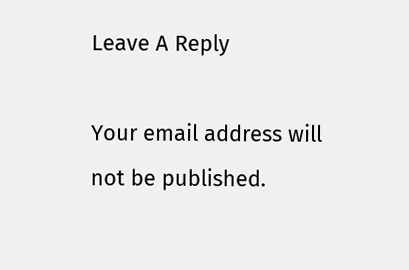Leave A Reply

Your email address will not be published.